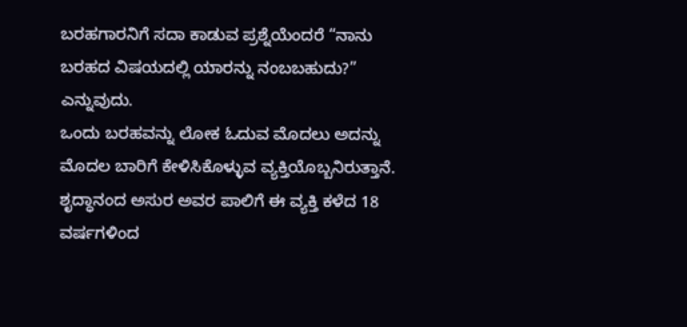ಬರಹಗಾರನಿಗೆ ಸದಾ ಕಾಡುವ ಪ್ರಶ್ನೆಯೆಂದರೆ “ನಾನು ಬರಹದ ವಿಷಯದಲ್ಲಿ ಯಾರನ್ನು ನಂಬಬಹುದು?” ಎನ್ನುವುದು.
ಒಂದು ಬರಹವನ್ನು ಲೋಕ ಓದುವ ಮೊದಲು ಅದನ್ನು ಮೊದಲ ಬಾರಿಗೆ ಕೇಳಿಸಿಕೊಳ್ಳುವ ವ್ಯಕ್ತಿಯೊಬ್ಬನಿರುತ್ತಾನೆ. ಶೃದ್ಧಾನಂದ ಅಸುರ ಅವರ ಪಾಲಿಗೆ ಈ ವ್ಯಕ್ತಿ ಕಳೆದ 18 ವರ್ಷಗಳಿಂದ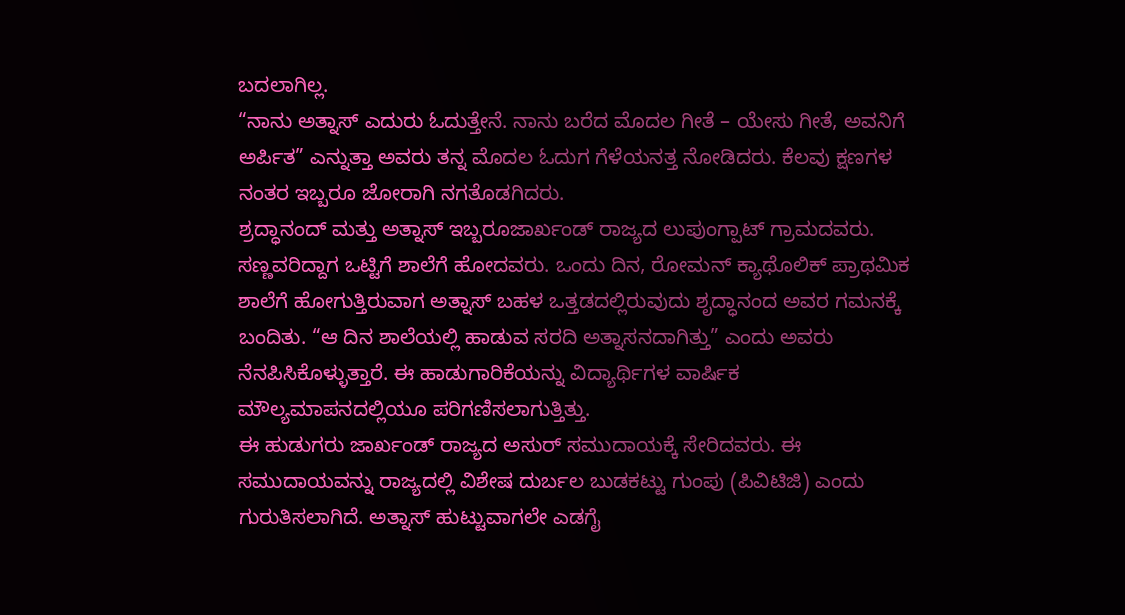ಬದಲಾಗಿಲ್ಲ.
“ನಾನು ಅತ್ನಾಸ್ ಎದುರು ಓದುತ್ತೇನೆ. ನಾನು ಬರೆದ ಮೊದಲ ಗೀತೆ – ಯೇಸು ಗೀತೆ, ಅವನಿಗೆ ಅರ್ಪಿತ” ಎನ್ನುತ್ತಾ ಅವರು ತನ್ನ ಮೊದಲ ಓದುಗ ಗೆಳೆಯನತ್ತ ನೋಡಿದರು. ಕೆಲವು ಕ್ಷಣಗಳ ನಂತರ ಇಬ್ಬರೂ ಜೋರಾಗಿ ನಗತೊಡಗಿದರು.
ಶ್ರದ್ಧಾನಂದ್ ಮತ್ತು ಅತ್ನಾಸ್ ಇಬ್ಬರೂಜಾರ್ಖಂಡ್ ರಾಜ್ಯದ ಲುಪುಂಗ್ಪಾಟ್ ಗ್ರಾಮದವರು. ಸಣ್ಣವರಿದ್ದಾಗ ಒಟ್ಟಿಗೆ ಶಾಲೆಗೆ ಹೋದವರು. ಒಂದು ದಿನ, ರೋಮನ್ ಕ್ಯಾಥೊಲಿಕ್ ಪ್ರಾಥಮಿಕ ಶಾಲೆಗೆ ಹೋಗುತ್ತಿರುವಾಗ ಅತ್ನಾಸ್ ಬಹಳ ಒತ್ತಡದಲ್ಲಿರುವುದು ಶೃದ್ಧಾನಂದ ಅವರ ಗಮನಕ್ಕೆ ಬಂದಿತು. “ಆ ದಿನ ಶಾಲೆಯಲ್ಲಿ ಹಾಡುವ ಸರದಿ ಅತ್ನಾಸನದಾಗಿತ್ತು” ಎಂದು ಅವರು ನೆನಪಿಸಿಕೊಳ್ಳುತ್ತಾರೆ. ಈ ಹಾಡುಗಾರಿಕೆಯನ್ನು ವಿದ್ಯಾರ್ಥಿಗಳ ವಾರ್ಷಿಕ ಮೌಲ್ಯಮಾಪನದಲ್ಲಿಯೂ ಪರಿಗಣಿಸಲಾಗುತ್ತಿತ್ತು.
ಈ ಹುಡುಗರು ಜಾರ್ಖಂಡ್ ರಾಜ್ಯದ ಅಸುರ್ ಸಮುದಾಯಕ್ಕೆ ಸೇರಿದವರು. ಈ ಸಮುದಾಯವನ್ನು ರಾಜ್ಯದಲ್ಲಿ ವಿಶೇಷ ದುರ್ಬಲ ಬುಡಕಟ್ಟು ಗುಂಪು (ಪಿವಿಟಿಜಿ) ಎಂದು ಗುರುತಿಸಲಾಗಿದೆ. ಅತ್ನಾಸ್ ಹುಟ್ಟುವಾಗಲೇ ಎಡಗೈ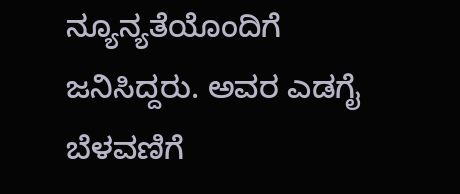ನ್ಯೂನ್ಯತೆಯೊಂದಿಗೆ ಜನಿಸಿದ್ದರು. ಅವರ ಎಡಗೈ ಬೆಳವಣಿಗೆ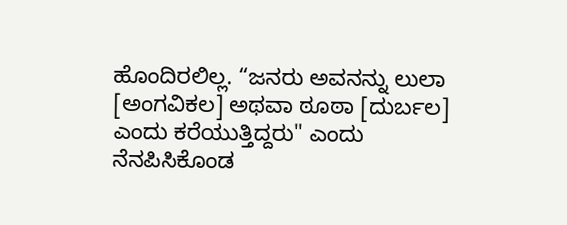ಹೊಂದಿರಲಿಲ್ಲ. “ಜನರು ಅವನನ್ನು ಲುಲಾ [ಅಂಗವಿಕಲ] ಅಥವಾ ಠೂಠಾ [ದುರ್ಬಲ] ಎಂದು ಕರೆಯುತ್ತಿದ್ದರು" ಎಂದು ನೆನಪಿಸಿಕೊಂಡ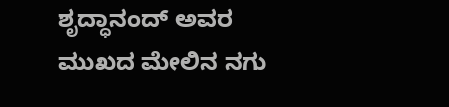ಶೃದ್ಧಾನಂದ್ ಅವರ ಮುಖದ ಮೇಲಿನ ನಗು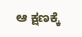ಆ ಕ್ಷಣಕ್ಕೆ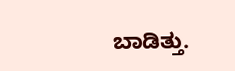ಬಾಡಿತ್ತು.